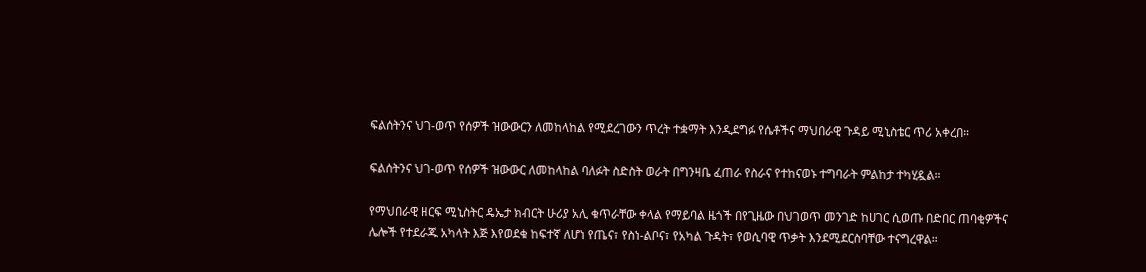ፍልሰትንና ህገ-ወጥ የሰዎች ዝውውርን ለመከላከል የሚደረገውን ጥረት ተቋማት እንዲደግፉ የሴቶችና ማህበራዊ ጉዳይ ሚኒስቴር ጥሪ አቀረበ።

ፍልሰትንና ህገ-ወጥ የሰዎች ዝውውር ለመከላከል ባለፉት ስድስት ወራት በግንዛቤ ፈጠራ የስራና የተከናወኑ ተግባራት ምልከታ ተካሂዷል።

የማህበራዊ ዘርፍ ሚኒስትር ዴኤታ ክብርት ሁሪያ አሊ ቁጥራቸው ቀላል የማይባል ዜጎች በየጊዜው በህገወጥ መንገድ ከሀገር ሲወጡ በድበር ጠባቂዎችና ሌሎች የተደራጁ አካላት እጅ እየወደቁ ከፍተኛ ለሆነ የጤና፣ የስነ-ልቦና፣ የአካል ጉዳት፣ የወሲባዊ ጥቃት እንደሚደርስባቸው ተናግረዋል።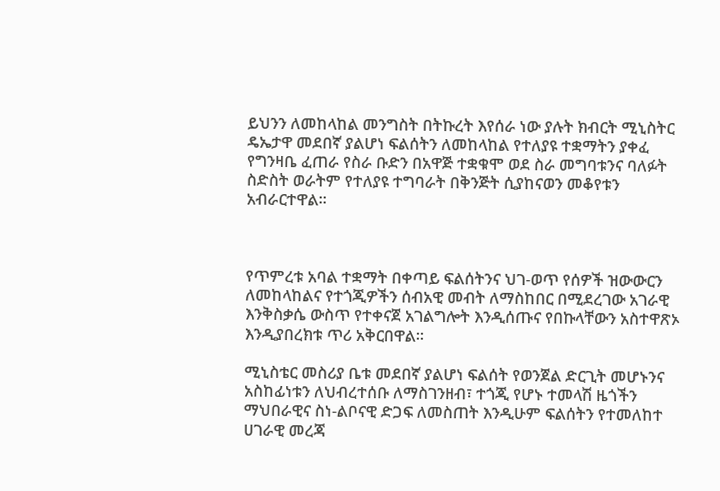ይህንን ለመከላከል መንግስት በትኩረት እየሰራ ነው ያሉት ክብርት ሚኒስትር ዴኤታዋ መደበኛ ያልሆነ ፍልሰትን ለመከላከል የተለያዩ ተቋማትን ያቀፈ የግንዛቤ ፈጠራ የስራ ቡድን በአዋጅ ተቋቁሞ ወደ ስራ መግባቱንና ባለፉት ስድስት ወራትም የተለያዩ ተግባራት በቅንጅት ሲያከናወን መቆየቱን አብራርተዋል።



የጥምረቱ አባል ተቋማት በቀጣይ ፍልሰትንና ህገ-ወጥ የሰዎች ዝውውርን ለመከላከልና የተጎጂዎችን ሰብአዊ መብት ለማስከበር በሚደረገው አገራዊ እንቅስቃሴ ውስጥ የተቀናጀ አገልግሎት እንዲሰጡና የበኩላቸውን አስተዋጽኦ እንዲያበረክቱ ጥሪ አቅርበዋል።

ሚኒስቴር መስሪያ ቤቱ መደበኛ ያልሆነ ፍልሰት የወንጀል ድርጊት መሆኑንና አስከፊነቱን ለህብረተሰቡ ለማስገንዘብ፣ ተጎጂ የሆኑ ተመላሽ ዜጎችን ማህበራዊና ስነ-ልቦናዊ ድጋፍ ለመስጠት እንዲሁም ፍልሰትን የተመለከተ ሀገራዊ መረጃ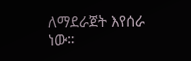ለማደራጀት እየሰራ ነው።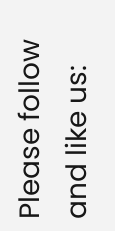Please follow and like us: